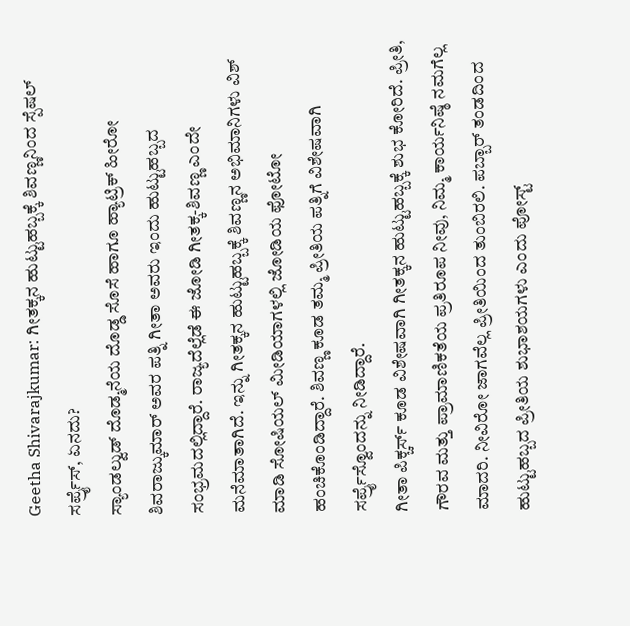Geetha Shivarajkumar: ಗೀತಕ್ಕನ ಹುಟ್ಟುಹಬ್ಬಕ್ಕೆ ಶಿವಣ್ಣನಿಂದ ಸ್ಪೆಷಲ್ ಸರ್ಪ್ರೈಸ್, ಏನದು?
ಸ್ಯಾಂಡಲ್ವುಡ್ ದೊಡ್ಮನೆಯ ದೊಡ್ಡ ಸೊಸೆ ಹಾಗೂ ಹ್ಯಾಟ್ರಿಕ್ ಹೀರೋ ಶಿವರಾಜ್ಕುಮಾರ್ ಅವರ ಪತ್ನಿ ಗೀತಾ ಅವರು ಇಂದು ಹುಟ್ಟುಹಬ್ಬದ ಸಂಭ್ರಮದಲ್ಲಿದ್ದಾರೆ. ರಾಜ್ಯದೆಲ್ಲೆಡೆ ಈ ಜೋಡಿ ಗೀತಕ್ಕ-ಶಿವಣ್ಣ ಎಂದೇ ಮನೆಮಾತಾಗಿದೆ. ಇನ್ನು ಗೀತಕ್ಕನ ಹುಟ್ಟುಹಬ್ಬಕ್ಕೆ ಶಿವಣ್ಣನ ಅಭಿಮಾನಿಗಳು ವಿಶ್ ಮಾಡಿ ಸೋಷಿಯಲ್ ಮೀಡಿಯಾಗಳಲ್ಲಿ ಜೋಡಿಯ ಫೋಟೋ ಹಂಚಿಕೊಂಡಿದ್ದಾರೆ. ಶಿವಣ್ಣ ಕೂಡ ತಮ್ಮ ಪ್ರೀತಿಯ ಪತ್ನಿಗೆ ವಿಶೇಷವಾಗಿ ಸರ್ಪ್ರೈಸ್ವೊಂದನ್ನು ನೀಡಿದ್ದಾರೆ.
ಗೀತಾ ಪಿಕ್ಚರ್ಸ್ ಕೂಡ ವಿಶೇಷವಾಗಿ ಗೀತಕ್ಕನ ಹುಟ್ಟುಹಬ್ಬಕ್ಕೆ ಶುಭ ಕೋರಿದೆ. ಪ್ರೀತಿ, ಗೌರವ ಮತ್ತು ಪ್ರಾಮಾಣಿಕತೆಯ ಪ್ರತಿರೂಪ ನೀವು, ನಿಮ್ಮ ಕಾರ್ಯನಿಷ್ಠೆ ನಮಗೆಲ್ಲ ಮಾದರಿ. ನೀವಿರೋ ಜಾಗವೆಲ್ಲ ಪ್ರೀತಿಯಿಂದ ತುಂಬಿರಲಿ. ಪಬ್ಬಾರ್ ತಂಡದಿಂದ ಹುಟ್ಟುಹಬ್ಬದ ಪ್ರೀತಿಯ ಶುಭಾಶಯಗಳು ಎಂದು ಪೋಸ್ಟ್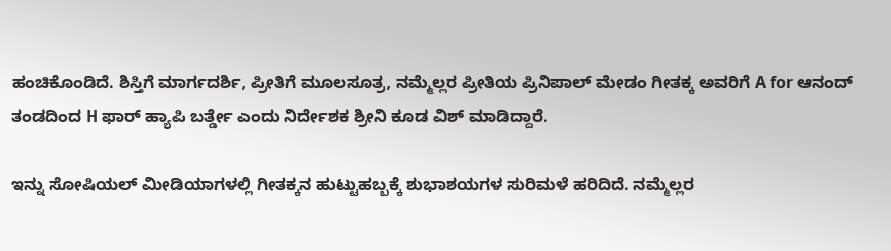ಹಂಚಿಕೊಂಡಿದೆ. ಶಿಸ್ತಿಗೆ ಮಾರ್ಗದರ್ಶಿ, ಪ್ರೀತಿಗೆ ಮೂಲಸೂತ್ರ, ನಮ್ಮೆಲ್ಲರ ಪ್ರೀತಿಯ ಪ್ರಿನಿಪಾಲ್ ಮೇಡಂ ಗೀತಕ್ಕ ಅವರಿಗೆ A for ಆನಂದ್ ತಂಡದಿಂದ H ಫಾರ್ ಹ್ಯಾಪಿ ಬರ್ತ್ಡೇ ಎಂದು ನಿರ್ದೇಶಕ ಶ್ರೀನಿ ಕೂಡ ವಿಶ್ ಮಾಡಿದ್ದಾರೆ.

ಇನ್ನು ಸೋಷಿಯಲ್ ಮೀಡಿಯಾಗಳಲ್ಲಿ ಗೀತಕ್ಕನ ಹುಟ್ಟುಹಬ್ಬಕ್ಕೆ ಶುಭಾಶಯಗಳ ಸುರಿಮಳೆ ಹರಿದಿದೆ. ನಮ್ಮೆಲ್ಲರ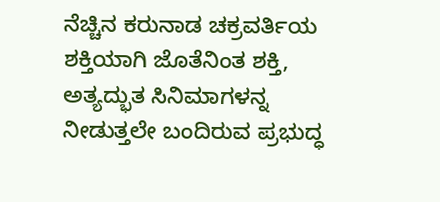ನೆಚ್ಚಿನ ಕರುನಾಡ ಚಕ್ರವರ್ತಿಯ ಶಕ್ತಿಯಾಗಿ ಜೊತೆನಿಂತ ಶಕ್ತಿ, ಅತ್ಯದ್ಭುತ ಸಿನಿಮಾಗಳನ್ನ ನೀಡುತ್ತಲೇ ಬಂದಿರುವ ಪ್ರಭುದ್ಧ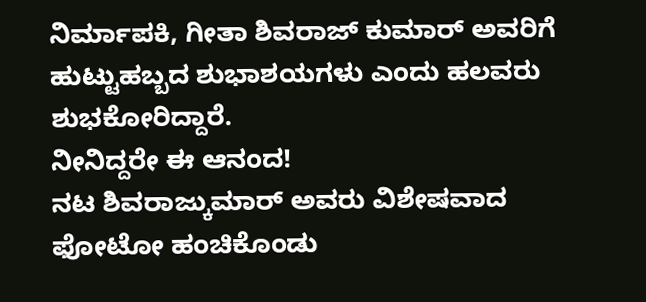ನಿರ್ಮಾಪಕಿ, ಗೀತಾ ಶಿವರಾಜ್ ಕುಮಾರ್ ಅವರಿಗೆ ಹುಟ್ಟುಹಬ್ಬದ ಶುಭಾಶಯಗಳು ಎಂದು ಹಲವರು ಶುಭಕೋರಿದ್ದಾರೆ.
ನೀನಿದ್ದರೇ ಈ ಆನಂದ!
ನಟ ಶಿವರಾಜ್ಕುಮಾರ್ ಅವರು ವಿಶೇಷವಾದ ಫೋಟೋ ಹಂಚಿಕೊಂಡು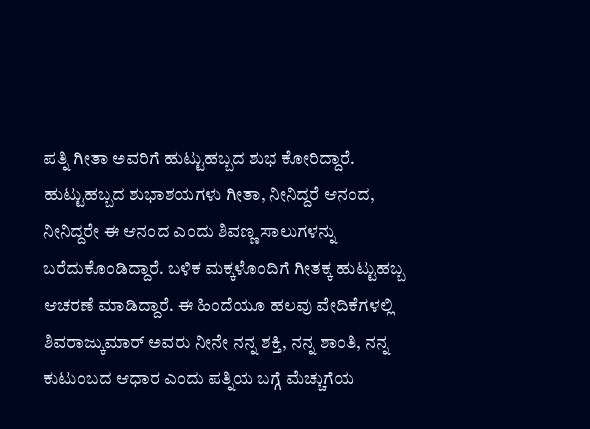ಪತ್ನಿ ಗೀತಾ ಅವರಿಗೆ ಹುಟ್ಟುಹಬ್ಬದ ಶುಭ ಕೋರಿದ್ದಾರೆ. ಹುಟ್ಟುಹಬ್ಬದ ಶುಭಾಶಯಗಳು ಗೀತಾ, ನೀನಿದ್ದರೆ ಆನಂದ, ನೀನಿದ್ದರೇ ಈ ಆನಂದ ಎಂದು ಶಿವಣ್ಣ ಸಾಲುಗಳನ್ನು ಬರೆದುಕೊಂಡಿದ್ದಾರೆ. ಬಳಿಕ ಮಕ್ಕಳೊಂದಿಗೆ ಗೀತಕ್ಕ ಹುಟ್ಟುಹಬ್ಬ ಆಚರಣೆ ಮಾಡಿದ್ದಾರೆ. ಈ ಹಿಂದೆಯೂ ಹಲವು ವೇದಿಕೆಗಳಲ್ಲಿ ಶಿವರಾಜ್ಕುಮಾರ್ ಅವರು ನೀನೇ ನನ್ನ ಶಕ್ತಿ, ನನ್ನ ಶಾಂತಿ, ನನ್ನ ಕುಟುಂಬದ ಆಧಾರ ಎಂದು ಪತ್ನಿಯ ಬಗ್ಗೆ ಮೆಚ್ಚುಗೆಯ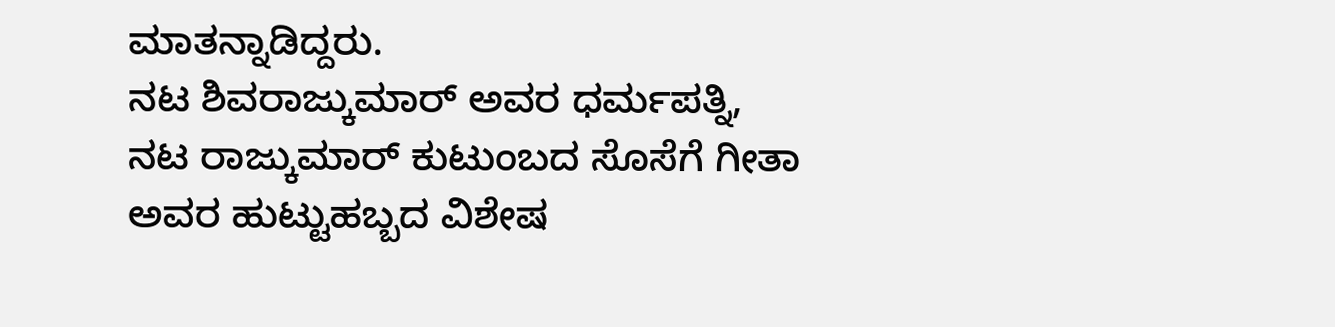ಮಾತನ್ನಾಡಿದ್ದರು.
ನಟ ಶಿವರಾಜ್ಕುಮಾರ್ ಅವರ ಧರ್ಮಪತ್ನಿ, ನಟ ರಾಜ್ಕುಮಾರ್ ಕುಟುಂಬದ ಸೊಸೆಗೆ ಗೀತಾ ಅವರ ಹುಟ್ಟುಹಬ್ಬದ ವಿಶೇಷ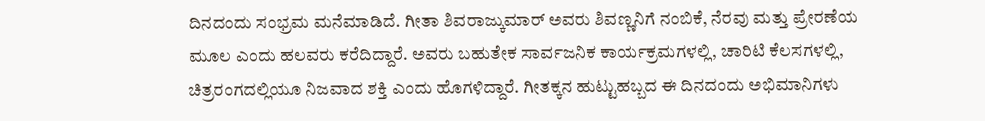ದಿನದಂದು ಸಂಭ್ರಮ ಮನೆಮಾಡಿದೆ. ಗೀತಾ ಶಿವರಾಜ್ಕುಮಾರ್ ಅವರು ಶಿವಣ್ಣನಿಗೆ ನಂಬಿಕೆ, ನೆರವು ಮತ್ತು ಪ್ರೇರಣೆಯ ಮೂಲ ಎಂದು ಹಲವರು ಕರೆದಿದ್ದಾರೆ. ಅವರು ಬಹುತೇಕ ಸಾರ್ವಜನಿಕ ಕಾರ್ಯಕ್ರಮಗಳಲ್ಲಿ, ಚಾರಿಟಿ ಕೆಲಸಗಳಲ್ಲಿ, ಚಿತ್ರರಂಗದಲ್ಲಿಯೂ ನಿಜವಾದ ಶಕ್ತಿ ಎಂದು ಹೊಗಳಿದ್ದಾರೆ. ಗೀತಕ್ಕನ ಹುಟ್ಟುಹಬ್ಬದ ಈ ದಿನದಂದು ಅಭಿಮಾನಿಗಳು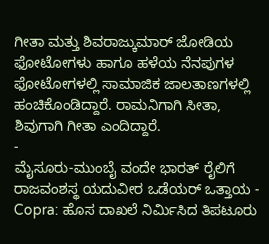ಗೀತಾ ಮತ್ತು ಶಿವರಾಜ್ಕುಮಾರ್ ಜೋಡಿಯ ಫೋಟೋಗಳು ಹಾಗೂ ಹಳೆಯ ನೆನಪುಗಳ ಫೋಟೋಗಳಲ್ಲಿ ಸಾಮಾಜಿಕ ಜಾಲತಾಣಗಳಲ್ಲಿ ಹಂಚಿಕೊಂಡಿದ್ದಾರೆ. ರಾಮನಿಗಾಗಿ ಸೀತಾ, ಶಿವುಗಾಗಿ ಗೀತಾ ಎಂದಿದ್ದಾರೆ.
-
ಮೈಸೂರು-ಮುಂಬೈ ವಂದೇ ಭಾರತ್ ರೈಲಿಗೆ ರಾಜವಂಶಸ್ಥ ಯದುವೀರ ಒಡೆಯರ್ ಒತ್ತಾಯ -
Copra: ಹೊಸ ದಾಖಲೆ ನಿರ್ಮಿಸಿದ ತಿಪಟೂರು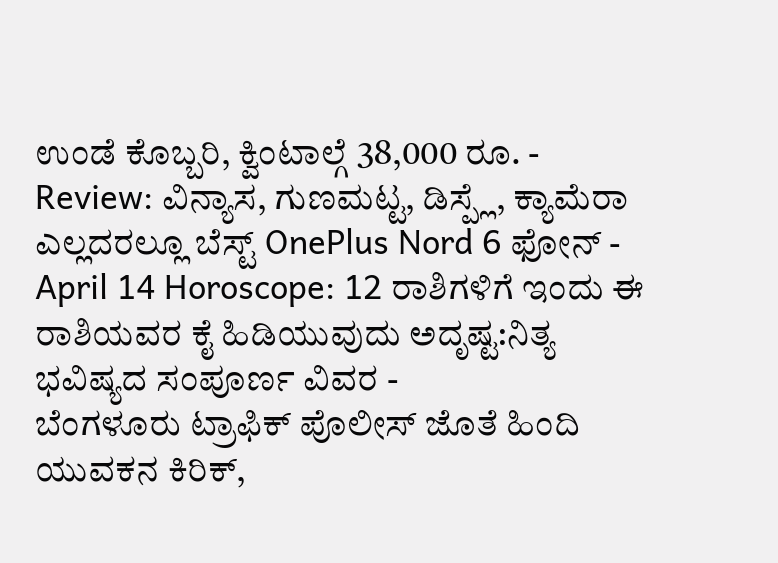ಉಂಡೆ ಕೊಬ್ಬರಿ, ಕ್ವಿಂಟಾಲ್ಗೆ 38,000 ರೂ. -
Review: ವಿನ್ಯಾಸ, ಗುಣಮಟ್ಟ, ಡಿಸ್ಪ್ಲೆ, ಕ್ಯಾಮೆರಾ ಎಲ್ಲದರಲ್ಲೂ ಬೆಸ್ಟ್ OnePlus Nord 6 ಫೋನ್ -
April 14 Horoscope: 12 ರಾಶಿಗಳಿಗೆ ಇಂದು ಈ ರಾಶಿಯವರ ಕೈ ಹಿಡಿಯುವುದು ಅದೃಷ್ಟ:ನಿತ್ಯ ಭವಿಷ್ಯದ ಸಂಪೂರ್ಣ ವಿವರ -
ಬೆಂಗಳೂರು ಟ್ರಾಫಿಕ್ ಪೊಲೀಸ್ ಜೊತೆ ಹಿಂದಿ ಯುವಕನ ಕಿರಿಕ್,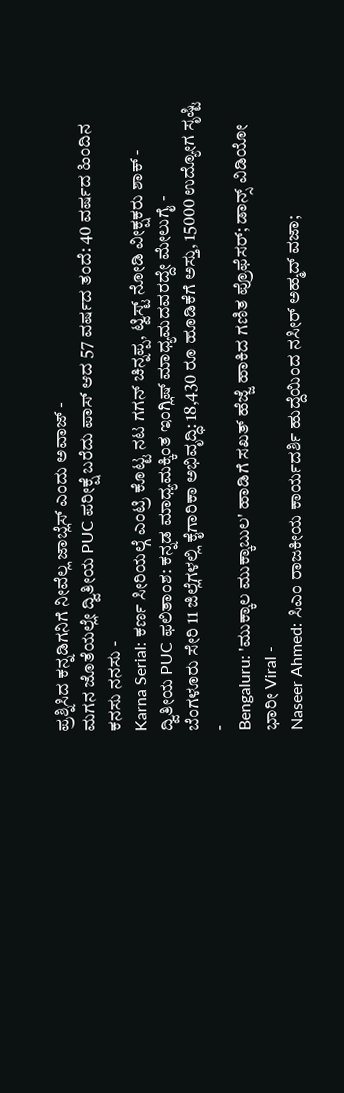ಪ್ರಶ್ನಿಸಿದ ಕನ್ನಡಿಗನಿಗೆ ನೀವೆಲ್ಲ ಜಾಬ್ಲೆಸ್ ಎಂದು ಅವಾಜ್ -
ಮಗನ ಜೊತೆಯಲ್ಲೇ ದ್ವಿತೀಯ PUC ಪರೀಕ್ಷೆ ಬರೆದು ಪಾಸ್ ಆದ 57 ವರ್ಷದ ತಂದೆ: 40 ವರ್ಷದ ಹಿಂದಿನ ಕನಸು ನನಸು -
Karna Serial: ಕರ್ಣ ಸೀರಿಯಲ್ಗೆ ಎಂಟ್ರಿ ಕೊಟ್ಟ ನಟ ಗಗನ್ ಚಿನ್ನಪ್ಪ, ಟ್ವಿಸ್ಟ್ ನೋಡಿ ವೀಕ್ಷಕರು ಶಾಕ್ -
ದ್ವಿತೀಯ PUC ಫಲಿತಾಂಶ: ಕನ್ನಡ ಮಾಧ್ಯಮಕ್ಕಿಂತ ಇಂಗ್ಲಿಷ್ ಮಾಧ್ಯಮದವರದ್ದೇ ಮೇಲುಗೈ -
ಬೆಂಗಳೂರು ಸೇರಿ 11 ಜಿಲ್ಲೆಗಳಲ್ಲಿ ಕೈಗಾರಿಕಾ ಅಭಿವೃದ್ಧಿ: 18,430 ರೂ ಹೂಡಿಕೆಗೆ ಅಸ್ತು, 15000 ಉದ್ಯೋಗ ಸೃಷ್ಟಿ -
Bengaluru: 'ಮುಕ್ಕಾಲ ಮುಕ್ಕಾಬುಲ' ಹಾಡಿಗೆ ಸಖತ್ ಹೆಜ್ಜೆ ಹಾಕಿದ ಗಣಿತ ಪ್ರೊಫೆಸರ್; ಡಾನ್ಸ್ ವಿಡಿಯೋ ಭಾರೀ Viral -
Naseer Ahmed: ಸಿಎಂ ರಾಜಕೀಯ ಕಾರ್ಯದರ್ಶಿ ಹುದ್ದೆಯಿಂದ ನಸೀರ್ ಅಹ್ಮದ್ ವಜಾ;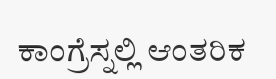ಕಾಂಗ್ರೆಸ್ನಲ್ಲಿ ಆಂತರಿಕ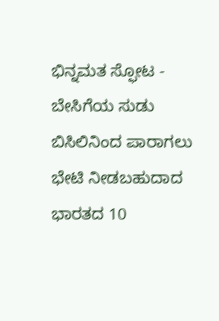ಭಿನ್ನಮತ ಸ್ಫೋಟ -
ಬೇಸಿಗೆಯ ಸುಡು ಬಿಸಿಲಿನಿಂದ ಪಾರಾಗಲು ಭೇಟಿ ನೀಡಬಹುದಾದ ಭಾರತದ 10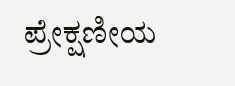ಪ್ರೇಕ್ಷಣೀಯ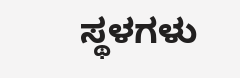ಸ್ಥಳಗಳು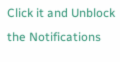Click it and Unblock the Notifications